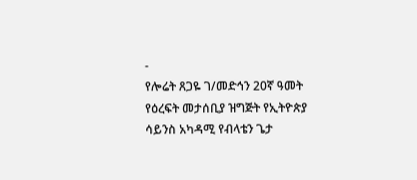-
የሎሬት ጸጋዬ ገ/መድኅን 20ኛ ዓመት የዕረፍት መታሰቢያ ዝግጅት የኢትዮጵያ ሳይንስ አካዳሚ የብላቴን ጌታ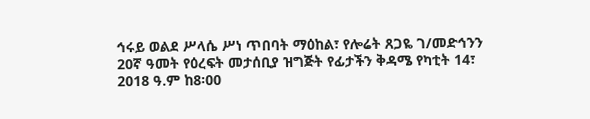ኅሩይ ወልደ ሥላሴ ሥነ ጥበባት ማዕከል፣ የሎሬት ጸጋዬ ገ/መድኅንን 20ኛ ዓመት የዕረፍት መታሰቢያ ዝግጅት የፊታችን ቅዳሜ የካቲት 14፣ 2018 ዓ.ም ከ8፡00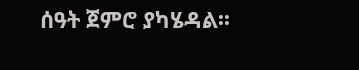ሰዓት ጀምሮ ያካሄዳል፡፡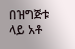በዝግጅቱ ላይ አቶ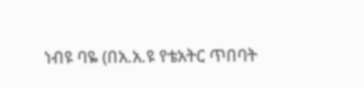ነብዩ ባዬ (በአ.አ.ዩ የቴአትር ጥበባት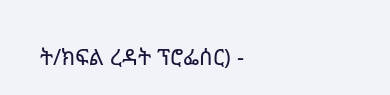ት/ክፍል ረዳት ፕሮፌሰር) -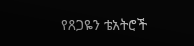የጸጋዬን ቴአትሮች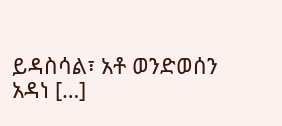ይዳስሳል፣ አቶ ወንድወሰን አዳነ […]